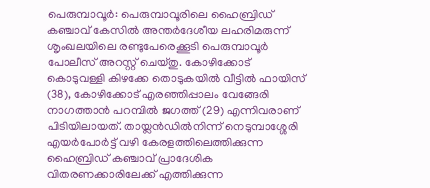പെരുമ്പാവൂർ: പെരുമ്പാവൂരിലെ ഹൈബ്രിഡ് കഞ്ചാവ് കേസിൽ അന്തർദേശീയ ലഹരിമരുന്ന് ശൃംഖലയിലെ രണ്ടുപേരെക്കൂടി പെരുമ്പാവൂർ പോലീസ് അറസ്റ്റ് ചെയ്തു. കോഴിക്കോട് കൊടുവള്ളി കിഴക്കേ തൊടുകയിൽ വീട്ടിൽ ഫായിസ് (38), കോഴിക്കോട് എരഞ്ഞിപ്പാലം വേങ്ങേരി നാഗത്താൻ പറമ്പിൽ ജഗത്ത് (29) എന്നിവരാണ് പിടിയിലായത്. തായ്ലൻഡിൽനിന്ന് നെടുമ്പാശ്ശേരി എയർപോർട്ട് വഴി കേരളത്തിലെത്തിക്കുന്ന ഹൈബ്രിഡ് കഞ്ചാവ് പ്രാദേശിക വിതരണക്കാരിലേക്ക് എത്തിക്കുന്ന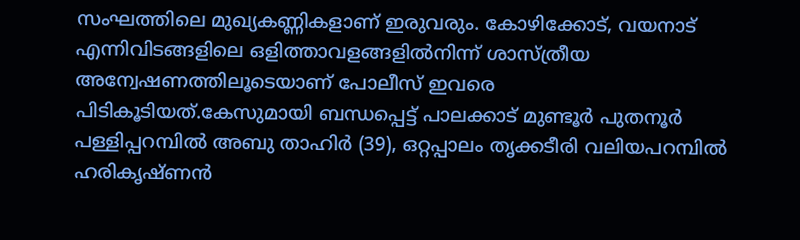സംഘത്തിലെ മുഖ്യകണ്ണികളാണ് ഇരുവരും. കോഴിക്കോട്, വയനാട് എന്നിവിടങ്ങളിലെ ഒളിത്താവളങ്ങളിൽനിന്ന് ശാസ്ത്രീയ അന്വേഷണത്തിലൂടെയാണ് പോലീസ് ഇവരെ പിടികൂടിയത്.കേസുമായി ബന്ധപ്പെട്ട് പാലക്കാട് മുണ്ടൂർ പുതനൂർ പള്ളിപ്പറമ്പിൽ അബു താഹിർ (39), ഒറ്റപ്പാലം തൃക്കടീരി വലിയപറമ്പിൽ ഹരികൃഷ്ണൻ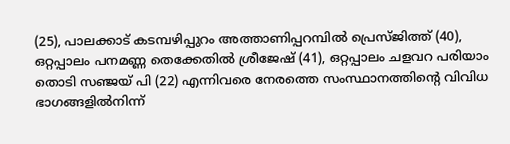(25), പാലക്കാട് കടമ്പഴിപ്പുറം അത്താണിപ്പറമ്പിൽ പ്രെസ്ജിത്ത് (40), ഒറ്റപ്പാലം പനമണ്ണ തെക്കേതിൽ ശ്രീജേഷ് (41), ഒറ്റപ്പാലം ചളവറ പരിയാം തൊടി സഞ്ജയ് പി (22) എന്നിവരെ നേരത്തെ സംസ്ഥാനത്തിന്റെ വിവിധ ഭാഗങ്ങളിൽനിന്ന്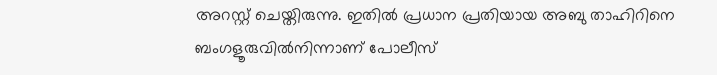അറസ്റ്റ് ചെയ്തിരുന്നു. ഇതിൽ പ്രധാന പ്രതിയായ അബു താഹിറിനെ ബംഗളൂരുവിൽനിന്നാണ് പോലീസ്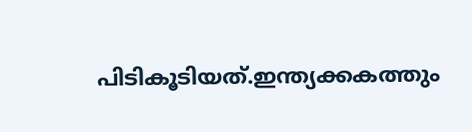പിടികൂടിയത്.ഇന്ത്യക്കകത്തും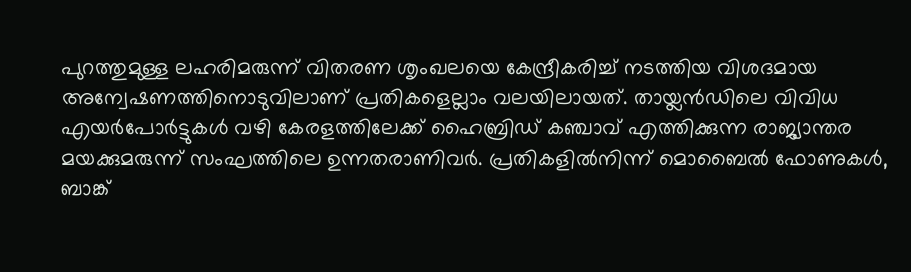പുറത്തുമുള്ള ലഹരിമരുന്ന് വിതരണ ശൃംഖലയെ കേന്ദ്രീകരിച്ച് നടത്തിയ വിശദമായ അന്വേഷണത്തിനൊടുവിലാണ് പ്രതികളെല്ലാം വലയിലായത്. തായ്ലൻഡിലെ വിവിധ എയർപോർട്ടുകൾ വഴി കേരളത്തിലേക്ക് ഹൈബ്രിഡ് കഞ്ചാവ് എത്തിക്കുന്ന രാജ്യാന്തര മയക്കുമരുന്ന് സംഘത്തിലെ ഉന്നതരാണിവർ. പ്രതികളിൽനിന്ന് മൊബൈൽ ഫോണുകൾ, ബാങ്ക്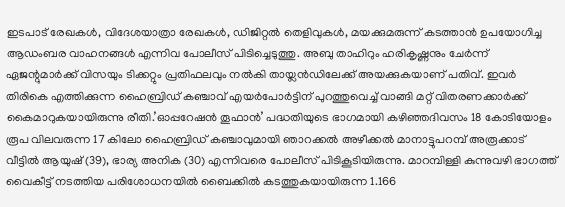ഇടപാട് രേഖകൾ, വിദേശയാത്രാ രേഖകൾ, ഡിജിറ്റൽ തെളിവുകൾ, മയക്കുമരുന്ന് കടത്താൻ ഉപയോഗിച്ച ആഡംബര വാഹനങ്ങൾ എന്നിവ പോലീസ് പിടിച്ചെടുത്തു. അബു താഹിറും ഹരികൃഷ്ണനും ചേർന്ന് ഏജന്റുമാർക്ക് വിസയും ടിക്കറ്റും പ്രതിഫലവും നൽകി തായ്ലൻഡിലേക്ക് അയക്കുകയാണ് പതിവ്. ഇവർ തിരികെ എത്തിക്കുന്ന ഹൈബ്രിഡ് കഞ്ചാവ് എയർപോർട്ടിന് പുറത്തുവെച്ച് വാങ്ങി മറ്റ് വിതരണക്കാർക്ക് കൈമാറുകയായിരുന്നു രീതി.’ഓപ്പറേഷൻ തൂഫാൻ’ പദ്ധതിയുടെ ഭാഗമായി കഴിഞ്ഞദിവസം 18 കോടിയോളം രൂപ വിലവരുന്ന 17 കിലോ ഹൈബ്രിഡ് കഞ്ചാവുമായി ഞാറക്കൽ അഴീക്കൽ മാനാട്ടുപറമ്പ് അരൂക്കാട് വീട്ടിൽ ആയുഷ് (39), ഭാര്യ അനിക (30) എന്നിവരെ പോലീസ് പിടികൂടിയിരുന്നു. മാറമ്പിള്ളി കുന്നുവഴി ഭാഗത്ത് വൈകീട്ട് നടത്തിയ പരിശോധനയിൽ ബൈക്കിൽ കടത്തുകയായിരുന്ന 1.166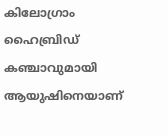കിലോഗ്രാം ഹൈബ്രിഡ് കഞ്ചാവുമായി ആയുഷിനെയാണ്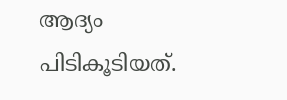ആദ്യം പിടികൂടിയത്.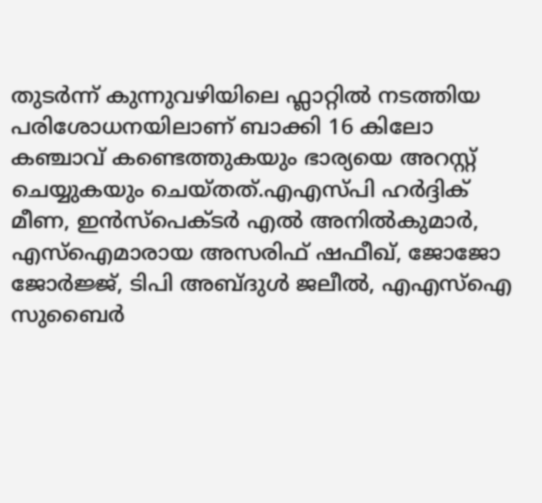തുടർന്ന് കുന്നുവഴിയിലെ ഫ്ലാറ്റിൽ നടത്തിയ പരിശോധനയിലാണ് ബാക്കി 16 കിലോ കഞ്ചാവ് കണ്ടെത്തുകയും ഭാര്യയെ അറസ്റ്റ് ചെയ്യുകയും ചെയ്തത്.എഎസ്പി ഹർദ്ദിക് മീണ, ഇൻസ്പെക്ടർ എൽ അനിൽകുമാർ, എസ്ഐമാരായ അസരിഫ് ഷഫീഖ്, ജോജോ ജോർജ്ജ്, ടിപി അബ്ദുൾ ജലീൽ, എഎസ്ഐ സുബൈർ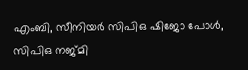എംബി, സീനിയർ സിപിഒ ഷിജോ പോൾ, സിപിഒ നജ്മി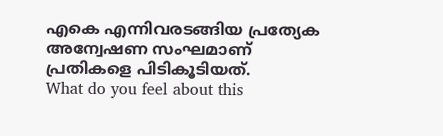എകെ എന്നിവരടങ്ങിയ പ്രത്യേക അന്വേഷണ സംഘമാണ് പ്രതികളെ പിടികൂടിയത്.
What do you feel about this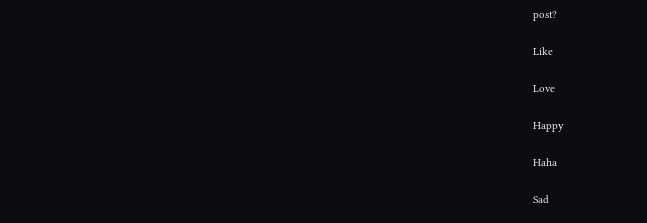post?

Like

Love

Happy

Haha

Sad